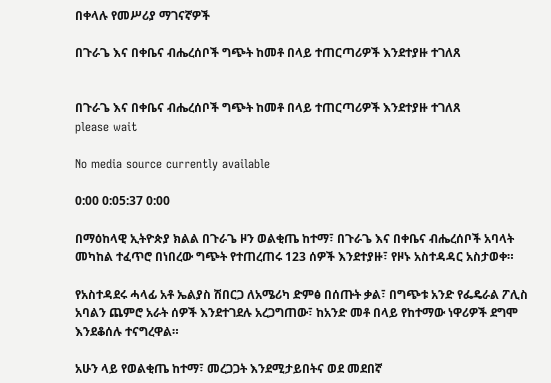በቀላሉ የመሥሪያ ማገናኛዎች

በጉራጌ እና በቀቤና ብሔረሰቦች ግጭት ከመቶ በላይ ተጠርጣሪዎች እንደተያዙ ተገለጸ


በጉራጌ እና በቀቤና ብሔረሰቦች ግጭት ከመቶ በላይ ተጠርጣሪዎች እንደተያዙ ተገለጸ
please wait

No media source currently available

0:00 0:05:37 0:00

በማዕከላዊ ኢትዮጵያ ክልል በጉራጌ ዞን ወልቂጤ ከተማ፣ በጉራጌ እና በቀቤና ብሔረሰቦች አባላት መካከል ተፈጥሮ በነበረው ግጭት የተጠረጠሩ 123 ሰዎች እንደተያዙ፣ የዞኑ አስተዳዳር አስታወቀ።

የአስተዳደሩ ሓላፊ አቶ ኤልያስ ሽበርጋ ለአሜሪካ ድምፅ በሰጡት ቃል፣ በግጭቱ አንድ የፌዴራል ፖሊስ አባልን ጨምሮ አራት ሰዎች እንደተገደሉ አረጋግጠው፣ ከአንድ መቶ በላይ የከተማው ነዋሪዎች ደግሞ እንደቆሰሉ ተናግረዋል።

አሁን ላይ የወልቂጤ ከተማ፣ መረጋጋት እንደሚታይበትና ወደ መደበኛ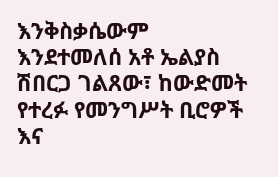እንቅስቃሴውም እንደተመለሰ አቶ ኤልያስ ሽበርጋ ገልጸው፣ ከውድመት የተረፉ የመንግሥት ቢሮዎች እና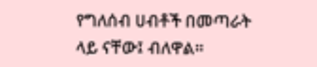የግለሰብ ሀብቶች በመጣራት ላይ ናቸው፤ ብለዋል።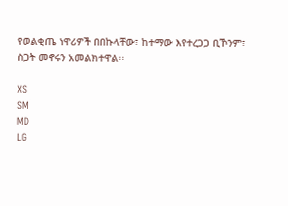የወልቂጤ ነዋሪዎች በበኩላቸው፣ ከተማው እየተረጋጋ ቢኾንም፣ ስጋት መኖሩን አመልክተዋል፡፡

XS
SM
MD
LG